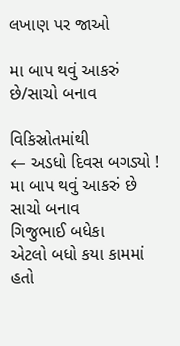લખાણ પર જાઓ

મા બાપ થવું આકરું છે/સાચો બનાવ

વિકિસ્રોતમાંથી
← અડધો દિવસ બગડ્યો ! મા બાપ થવું આકરું છે
સાચો બનાવ
ગિજુભાઈ બધેકા
એટલો બધો કયા કામમાં હતો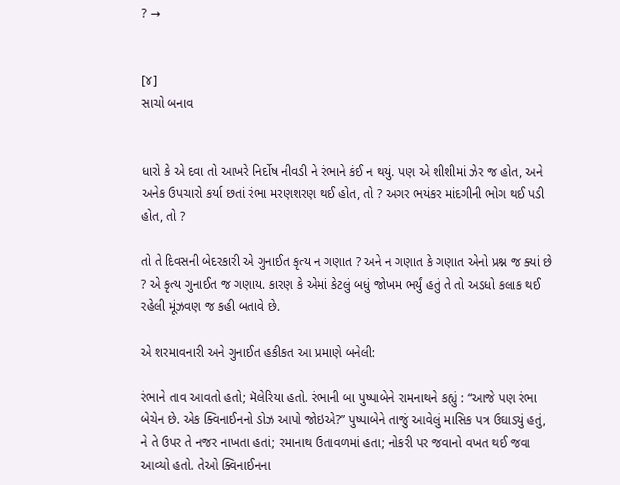? →


[૪]
સાચો બનાવ


ધારો કે એ દવા તો આખરે નિર્દોષ નીવડી ને રંભાને કંઈ ન થયું. પણ એ શીશીમાં ઝેર જ હોત, અને અનેક ઉપચારો કર્યા છતાં રંભા મરણશરણ થઈ હોત, તો ? અગર ભયંકર માંદગીની ભોગ થઈ પડી હોત, તો ?

તો તે દિવસની બેદરકારી એ ગુનાઈત કૃત્ય ન ગણાત ? અને ન ગણાત કે ગણાત એનો પ્રશ્ન જ ક્યાં છે ? એ કૃત્ય ગુનાઈત જ ગણાય. કારણ કે એમાં કેટલું બધું જોખમ ભર્યું હતું તે તો અડધો કલાક થઈ રહેલી મૂંઝવણ જ કહી બતાવે છે.

એ શરમાવનારી અને ગુનાઈત હકીકત આ પ્રમાણે બનેલી:

રંભાને તાવ આવતો હતો; મૅલેરિયા હતો. રંભાની બા પુષ્પાબેને રામનાથને કહ્યું : “આજે પણ રંભા બેચેન છે. એક ક્વિનાઈનનો ડોઝ આપો જોઇએ?” પુષ્પાબેને તાજું આવેલું માસિક પત્ર ઉઘાડ્યું હતું, ને તે ઉપર તે નજર નાખતા હતાં; રમાનાથ ઉતાવળમાં હતા; નોકરી પર જવાનો વખત થઈ જવા આવ્યો હતો. તેઓ ક્વિનાઈનના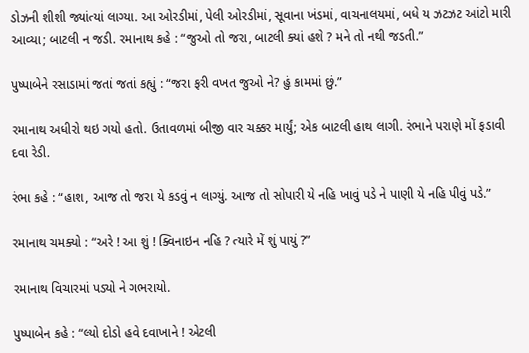ડોઝની શીશી જ્યાંત્યાં લાગ્યા. આ ઓરડીમાં, પેલી ઓરડીમાં, સૂવાના ખંડમાં, વાચનાલયમાં, બધે ય ઝટઝટ આંટો મારી આવ્યા; બાટલી ન જડી. રમાનાથ કહે : “જુઓ તો જરા, બાટલી ક્યાં હશે ? મને તો નથી જડતી.”

પુષ્પાબેને રસાડામાં જતાં જતાં કહ્યું : “જરા ફરી વખત જુઓ ને? હું કામમાં છું.”

રમાનાથ અધીરો થઇ ગયો હતો. ઉતાવળમાં બીજી વાર ચક્કર માર્યું; એક બાટલી હાથ લાગી. રંભાને પરાણે મોં ફડાવી દવા રેડી.

રંભા કહે : “હાશ, આજ તો જરા યે કડવું ન લાગ્યું. આજ તો સોપારી યે નહિ ખાવું પડે ને પાણી યે નહિ પીવું પડે.”

રમાનાથ ચમક્યો : “અરે ! આ શું ! ક્વિનાઇન નહિ ? ત્યારે મેં શું પાયું ?”

રમાનાથ વિચારમાં પડ્યો ને ગભરાયો.

પુષ્પાબેન કહે : “લ્યો દોડો હવે દવાખાને ! એટલી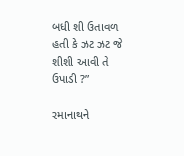બધી શી ઉતાવળ હતી કે ઝટ ઝટ જે શીશી આવી તે ઉપાડી ?”

રમાનાથને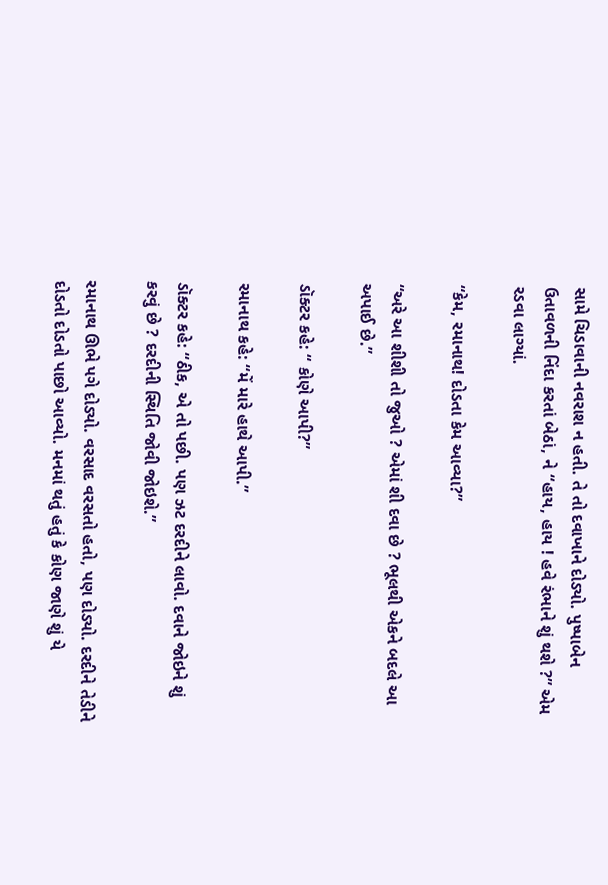સામે ચિડાવાની નવરાશ ન હતી. તે તો દવાખાને દોડ્યો. પુષ્પાબેન ઉતાવળની નિંદા કરતાં બેઠાં, ને “હાય, હાય ! હવે રંભાને શું થશે ?” એમ રડવા લાગ્યાં.

“કેમ, રમાનાથ! દોડતા કેમ આવ્યા?”

“અરે આ શીશી તો જુઓ ? એમાં શી દવા છે ? ભૂલથી એકને બદલે આ અપાઈ છે.”

ડૉક્ટર કહે: “ કોણે આપી?”

રમાનાથ કહે: “મેં મારે હાથે આપી.”

ડૉક્ટર કહે: “ઠીક, એ તો પછી. પણ ઝટ દરદીને લાવો. દવાને જોઇને શું કરવું છે ? દરદીની સ્થિતિ જોવી જોઇશે.”

રમાનાથ ઊભે પગે દોડ્યો. વરસાદ વરસતો હતો, પણ દોડ્યો. દરદીને તેડીને દોડતો દોડતો પાછો આવ્યો. મનમાં થતું હતું કે કોણ જાણે શું યે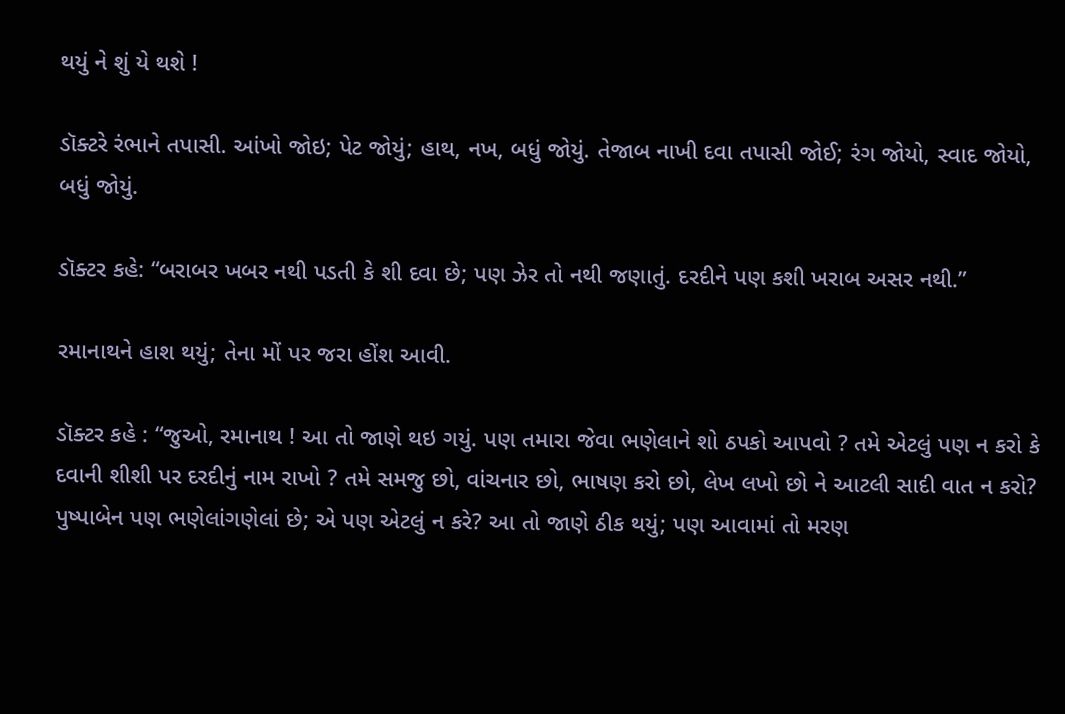થયું ને શું યે થશે !

ડૉક્ટરે રંભાને તપાસી. આંખો જોઇ; પેટ જોયું; હાથ, નખ, બધું જોયું. તેજાબ નાખી દવા તપાસી જોઈ; રંગ જોયો, સ્વાદ જોયો, બધું જોયું.

ડૉક્ટર કહે: “બરાબર ખબર નથી પડતી કે શી દવા છે; પણ ઝેર તો નથી જણાતું. દરદીને પણ કશી ખરાબ અસર નથી.”

રમાનાથને હાશ થયું; તેના મોં પર જરા હોંશ આવી.

ડૉક્ટર કહે : “જુઓ, રમાનાથ ! આ તો જાણે થઇ ગયું. પણ તમારા જેવા ભણેલાને શો ઠપકો આપવો ? તમે એટલું પણ ન કરો કે દવાની શીશી પર દરદીનું નામ રાખો ? તમે સમજુ છો, વાંચનાર છો, ભાષણ કરો છો, લેખ લખો છો ને આટલી સાદી વાત ન કરો? પુષ્પાબેન પણ ભણેલાંગણેલાં છે; એ પણ એટલું ન કરે? આ તો જાણે ઠીક થયું; પણ આવામાં તો મરણ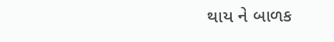થાય ને બાળક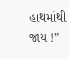હાથમાંથી જાય !”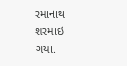રમાનાથ શરમાઇ ગયા.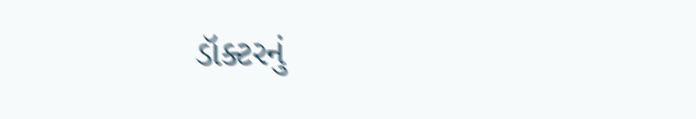ડૉક્ટરનું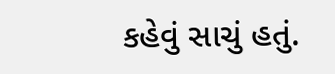કહેવું સાચું હતું.